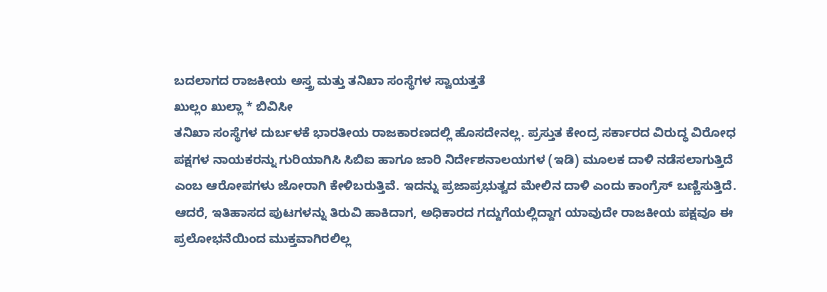ಬದಲಾಗದ ರಾಜಕೀಯ ಅಸ್ತ್ರ ಮತ್ತು ತನಿಖಾ ಸಂಸ್ಥೆಗಳ ಸ್ವಾಯತ್ತತೆ
ಖುಲ್ಲಂ ಖುಲ್ಲಾ * ಬಿವಿಸೀ
ತನಿಖಾ ಸಂಸ್ಥೆಗಳ ದುರ್ಬಳಕೆ ಭಾರತೀಯ ರಾಜಕಾರಣದಲ್ಲಿ ಹೊಸದೇನಲ್ಲ. ಪ್ರಸ್ತುತ ಕೇಂದ್ರ ಸರ್ಕಾರದ ವಿರುದ್ಧ ವಿರೋಧ ಪಕ್ಷಗಳ ನಾಯಕರನ್ನು ಗುರಿಯಾಗಿಸಿ ಸಿಬಿಐ ಹಾಗೂ ಜಾರಿ ನಿರ್ದೇಶನಾಲಯಗಳ (ಇಡಿ) ಮೂಲಕ ದಾಳಿ ನಡೆಸಲಾಗುತ್ತಿದೆ ಎಂಬ ಆರೋಪಗಳು ಜೋರಾಗಿ ಕೇಳಿಬರುತ್ತಿವೆ. ಇದನ್ನು ಪ್ರಜಾಪ್ರಭುತ್ವದ ಮೇಲಿನ ದಾಳಿ ಎಂದು ಕಾಂಗ್ರೆಸ್ ಬಣ್ಣಿಸುತ್ತಿದೆ. ಆದರೆ, ಇತಿಹಾಸದ ಪುಟಗಳನ್ನು ತಿರುವಿ ಹಾಕಿದಾಗ, ಅಧಿಕಾರದ ಗದ್ದುಗೆಯಲ್ಲಿದ್ದಾಗ ಯಾವುದೇ ರಾಜಕೀಯ ಪಕ್ಷವೂ ಈ ಪ್ರಲೋಭನೆಯಿಂದ ಮುಕ್ತವಾಗಿರಲಿಲ್ಲ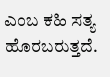ಎಂಬ ಕಹಿ ಸತ್ಯ ಹೊರಬರುತ್ತದೆ.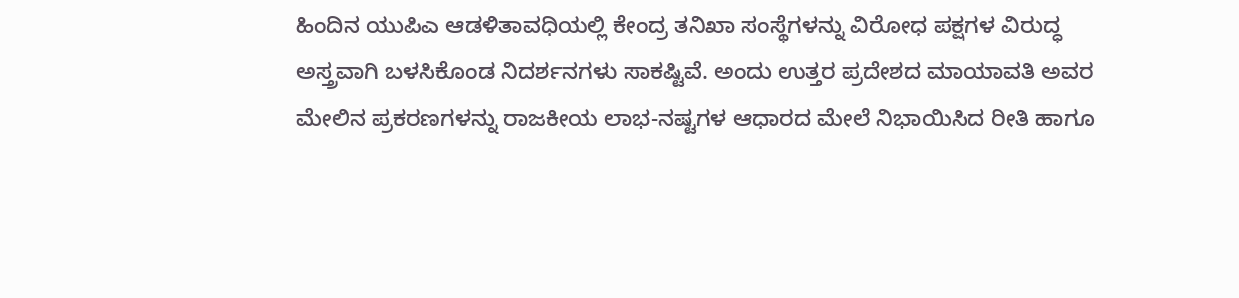ಹಿಂದಿನ ಯುಪಿಎ ಆಡಳಿತಾವಧಿಯಲ್ಲಿ ಕೇಂದ್ರ ತನಿಖಾ ಸಂಸ್ಥೆಗಳನ್ನು ವಿರೋಧ ಪಕ್ಷಗಳ ವಿರುದ್ಧ ಅಸ್ತ್ರವಾಗಿ ಬಳಸಿಕೊಂಡ ನಿದರ್ಶನಗಳು ಸಾಕಷ್ಟಿವೆ. ಅಂದು ಉತ್ತರ ಪ್ರದೇಶದ ಮಾಯಾವತಿ ಅವರ ಮೇಲಿನ ಪ್ರಕರಣಗಳನ್ನು ರಾಜಕೀಯ ಲಾಭ-ನಷ್ಟಗಳ ಆಧಾರದ ಮೇಲೆ ನಿಭಾಯಿಸಿದ ರೀತಿ ಹಾಗೂ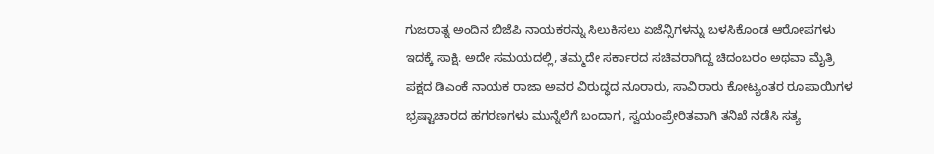ಗುಜರಾತ್ನ ಅಂದಿನ ಬಿಜೆಪಿ ನಾಯಕರನ್ನು ಸಿಲುಕಿಸಲು ಏಜೆನ್ಸಿಗಳನ್ನು ಬಳಸಿಕೊಂಡ ಆರೋಪಗಳು ಇದಕ್ಕೆ ಸಾಕ್ಷಿ. ಅದೇ ಸಮಯದಲ್ಲಿ, ತಮ್ಮದೇ ಸರ್ಕಾರದ ಸಚಿವರಾಗಿದ್ದ ಚಿದಂಬರಂ ಅಥವಾ ಮೈತ್ರಿ ಪಕ್ಷದ ಡಿಎಂಕೆ ನಾಯಕ ರಾಜಾ ಅವರ ವಿರುದ್ಧದ ನೂರಾರು, ಸಾವಿರಾರು ಕೋಟ್ಯಂತರ ರೂಪಾಯಿಗಳ ಭ್ರಷ್ಟಾಚಾರದ ಹಗರಣಗಳು ಮುನ್ನೆಲೆಗೆ ಬಂದಾಗ, ಸ್ವಯಂಪ್ರೇರಿತವಾಗಿ ತನಿಖೆ ನಡೆಸಿ ಸತ್ಯ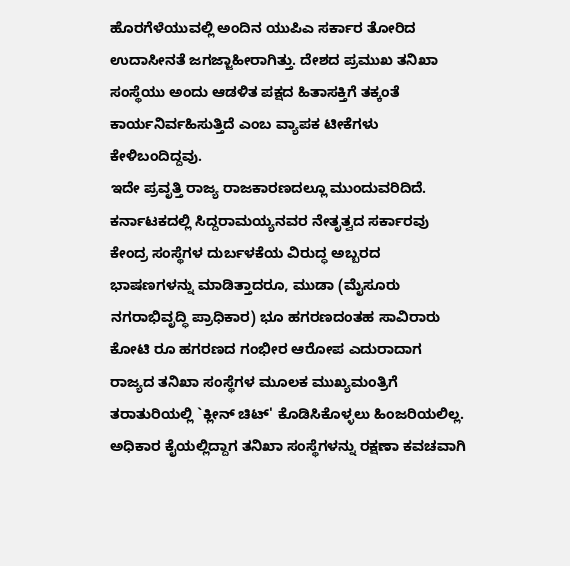ಹೊರಗೆಳೆಯುವಲ್ಲಿ ಅಂದಿನ ಯುಪಿಎ ಸರ್ಕಾರ ತೋರಿದ ಉದಾಸೀನತೆ ಜಗಜ್ಜಾಹೀರಾಗಿತ್ತು. ದೇಶದ ಪ್ರಮುಖ ತನಿಖಾ ಸಂಸ್ಥೆಯು ಅಂದು ಆಡಳಿತ ಪಕ್ಷದ ಹಿತಾಸಕ್ತಿಗೆ ತಕ್ಕಂತೆ ಕಾರ್ಯನಿರ್ವಹಿಸುತ್ತಿದೆ ಎಂಬ ವ್ಯಾಪಕ ಟೀಕೆಗಳು ಕೇಳಿಬಂದಿದ್ದವು.
ಇದೇ ಪ್ರವೃತ್ತಿ ರಾಜ್ಯ ರಾಜಕಾರಣದಲ್ಲೂ ಮುಂದುವರಿದಿದೆ. ಕರ್ನಾಟಕದಲ್ಲಿ ಸಿದ್ದರಾಮಯ್ಯನವರ ನೇತೃತ್ವದ ಸರ್ಕಾರವು ಕೇಂದ್ರ ಸಂಸ್ಥೆಗಳ ದುರ್ಬಳಕೆಯ ವಿರುದ್ಧ ಅಬ್ಬರದ ಭಾಷಣಗಳನ್ನು ಮಾಡಿತ್ತಾದರೂ, ಮುಡಾ (ಮೈಸೂರು ನಗರಾಭಿವೃದ್ಧಿ ಪ್ರಾಧಿಕಾರ) ಭೂ ಹಗರಣದಂತಹ ಸಾವಿರಾರು ಕೋಟಿ ರೂ ಹಗರಣದ ಗಂಭೀರ ಆರೋಪ ಎದುರಾದಾಗ ರಾಜ್ಯದ ತನಿಖಾ ಸಂಸ್ಥೆಗಳ ಮೂಲಕ ಮುಖ್ಯಮಂತ್ರಿಗೆ ತರಾತುರಿಯಲ್ಲಿ `ಕ್ಲೀನ್ ಚಿಟ್' ಕೊಡಿಸಿಕೊಳ್ಳಲು ಹಿಂಜರಿಯಲಿಲ್ಲ.
ಅಧಿಕಾರ ಕೈಯಲ್ಲಿದ್ದಾಗ ತನಿಖಾ ಸಂಸ್ಥೆಗಳನ್ನು ರಕ್ಷಣಾ ಕವಚವಾಗಿ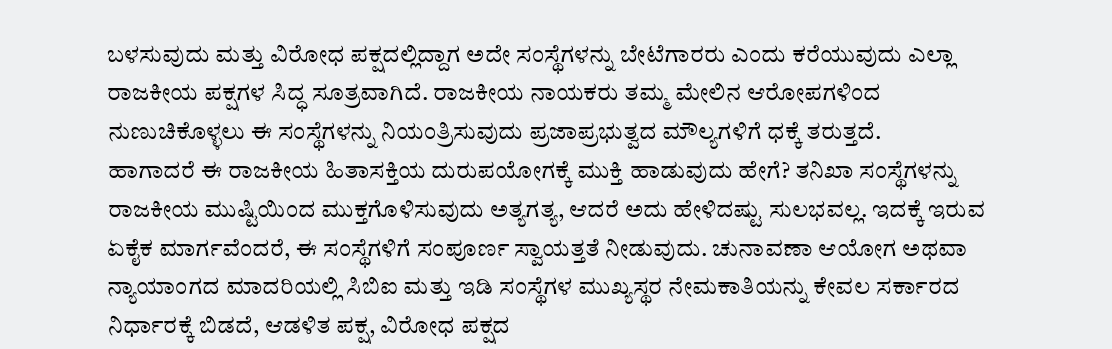ಬಳಸುವುದು ಮತ್ತು ವಿರೋಧ ಪಕ್ಷದಲ್ಲಿದ್ದಾಗ ಅದೇ ಸಂಸ್ಥೆಗಳನ್ನು ಬೇಟೆಗಾರರು ಎಂದು ಕರೆಯುವುದು ಎಲ್ಲಾ ರಾಜಕೀಯ ಪಕ್ಷಗಳ ಸಿದ್ಧ ಸೂತ್ರವಾಗಿದೆ. ರಾಜಕೀಯ ನಾಯಕರು ತಮ್ಮ ಮೇಲಿನ ಆರೋಪಗಳಿಂದ ನುಣುಚಿಕೊಳ್ಳಲು ಈ ಸಂಸ್ಥೆಗಳನ್ನು ನಿಯಂತ್ರಿಸುವುದು ಪ್ರಜಾಪ್ರಭುತ್ವದ ಮೌಲ್ಯಗಳಿಗೆ ಧಕ್ಕೆ ತರುತ್ತದೆ.
ಹಾಗಾದರೆ ಈ ರಾಜಕೀಯ ಹಿತಾಸಕ್ತಿಯ ದುರುಪಯೋಗಕ್ಕೆ ಮುಕ್ತಿ ಹಾಡುವುದು ಹೇಗೆ? ತನಿಖಾ ಸಂಸ್ಥೆಗಳನ್ನು ರಾಜಕೀಯ ಮುಷ್ಟಿಯಿಂದ ಮುಕ್ತಗೊಳಿಸುವುದು ಅತ್ಯಗತ್ಯ, ಆದರೆ ಅದು ಹೇಳಿದಷ್ಟು ಸುಲಭವಲ್ಲ. ಇದಕ್ಕೆ ಇರುವ ಏಕೈಕ ಮಾರ್ಗವೆಂದರೆ, ಈ ಸಂಸ್ಥೆಗಳಿಗೆ ಸಂಪೂರ್ಣ ಸ್ವಾಯತ್ತತೆ ನೀಡುವುದು. ಚುನಾವಣಾ ಆಯೋಗ ಅಥವಾ ನ್ಯಾಯಾಂಗದ ಮಾದರಿಯಲ್ಲಿ ಸಿಬಿಐ ಮತ್ತು ಇಡಿ ಸಂಸ್ಥೆಗಳ ಮುಖ್ಯಸ್ಥರ ನೇಮಕಾತಿಯನ್ನು ಕೇವಲ ಸರ್ಕಾರದ ನಿರ್ಧಾರಕ್ಕೆ ಬಿಡದೆ, ಆಡಳಿತ ಪಕ್ಷ, ವಿರೋಧ ಪಕ್ಷದ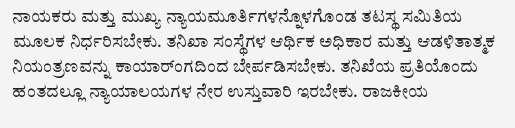ನಾಯಕರು ಮತ್ತು ಮುಖ್ಯ ನ್ಯಾಯಮೂರ್ತಿಗಳನ್ನೊಳಗೊಂಡ ತಟಸ್ಥ ಸಮಿತಿಯ ಮೂಲಕ ನಿರ್ಧರಿಸಬೇಕು. ತನಿಖಾ ಸಂಸ್ಥೆಗಳ ಆರ್ಥಿಕ ಅಧಿಕಾರ ಮತ್ತು ಆಡಳಿತಾತ್ಮಕ ನಿಯಂತ್ರಣವನ್ನು ಕಾಯಾರ್ಂಗದಿಂದ ಬೇರ್ಪಡಿಸಬೇಕು. ತನಿಖೆಯ ಪ್ರತಿಯೊಂದು ಹಂತದಲ್ಲೂ ನ್ಯಾಯಾಲಯಗಳ ನೇರ ಉಸ್ತುವಾರಿ ಇರಬೇಕು. ರಾಜಕೀಯ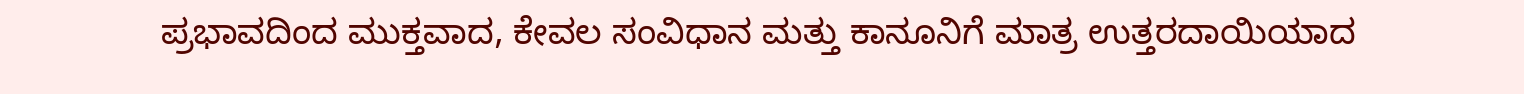ಪ್ರಭಾವದಿಂದ ಮುಕ್ತವಾದ, ಕೇವಲ ಸಂವಿಧಾನ ಮತ್ತು ಕಾನೂನಿಗೆ ಮಾತ್ರ ಉತ್ತರದಾಯಿಯಾದ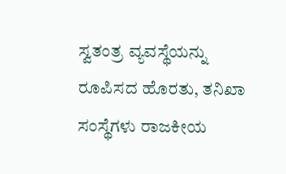ಸ್ವತಂತ್ರ ವ್ಯವಸ್ಥೆಯನ್ನು ರೂಪಿಸದ ಹೊರತು, ತನಿಖಾ ಸಂಸ್ಥೆಗಳು ರಾಜಕೀಯ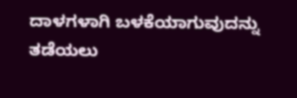ದಾಳಗಳಾಗಿ ಬಳಕೆಯಾಗುವುದನ್ನು ತಡೆಯಲು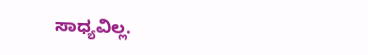ಸಾಧ್ಯವಿಲ್ಲ.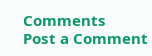Comments
Post a Comment